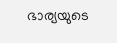ഭാര്യയുടെ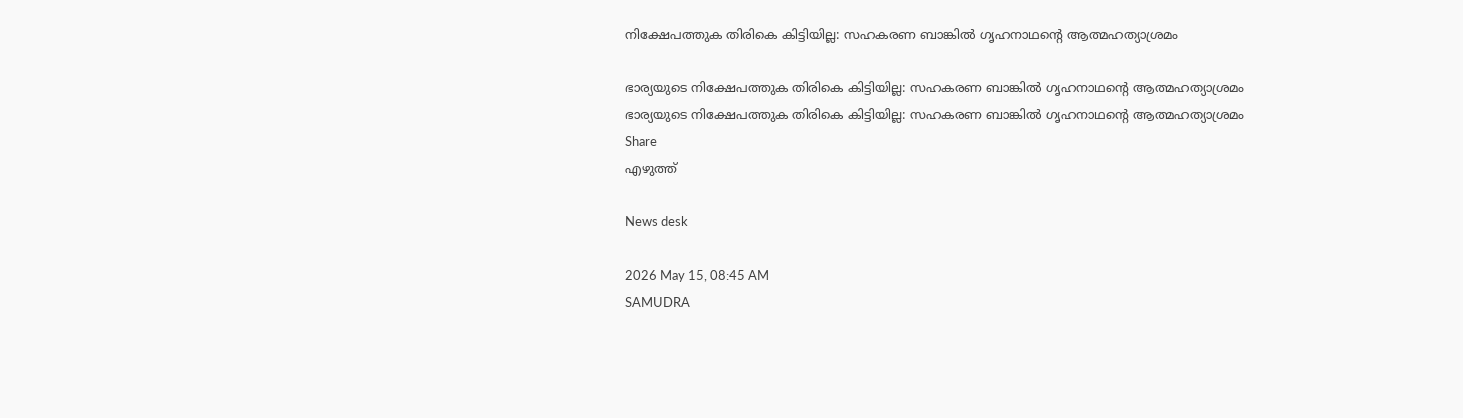നിക്ഷേപത്തുക തിരികെ കിട്ടിയില്ല: സഹകരണ ബാങ്കിൽ ഗൃഹനാഥന്റെ ആത്മഹത്യാശ്രമം

ഭാര്യയുടെ നിക്ഷേപത്തുക തിരികെ കിട്ടിയില്ല: സഹകരണ ബാങ്കിൽ ഗൃഹനാഥന്റെ ആത്മഹത്യാശ്രമം
ഭാര്യയുടെ നിക്ഷേപത്തുക തിരികെ കിട്ടിയില്ല: സഹകരണ ബാങ്കിൽ ഗൃഹനാഥന്റെ ആത്മഹത്യാശ്രമം
Share
എഴുത്ത്

News desk

2026 May 15, 08:45 AM
SAMUDRA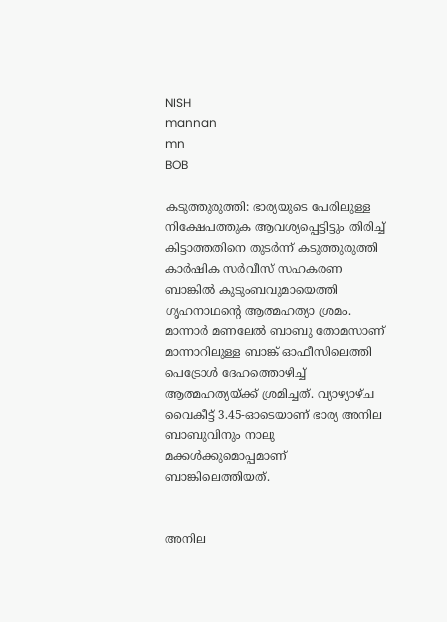NISH
mannan
mn
BOB

കടുത്തുരുത്തി: ഭാര്യയുടെ പേരിലുള്ള നിക്ഷേപത്തുക ആവശ്യപ്പെട്ടിട്ടും തിരിച്ച് കിട്ടാത്തതിനെ തുടർന്ന് കടുത്തുരുത്തി കാർഷിക സർവീസ് സഹകരണ ബാങ്കിൽ കുടുംബവുമായെത്തി ഗൃഹനാഥന്റെ ആത്മഹത്യാ ശ്രമം. മാന്നാർ മണലേൽ ബാബു തോമസാണ് മാന്നാറിലുള്ള ബാങ്ക് ഓഫീസിലെത്തി പെട്രോൾ ദേഹത്തൊഴിച്ച് ആത്മഹത്യയ്ക്ക് ശ്രമിച്ചത്. വ്യാഴ്യാഴ്ച വൈകീട്ട് 3.45-ഓടെയാണ് ഭാര്യ അനില ബാബുവിനും നാലു മക്കൾക്കുമൊപ്പമാണ് ബാങ്കിലെത്തിയത്.


അനില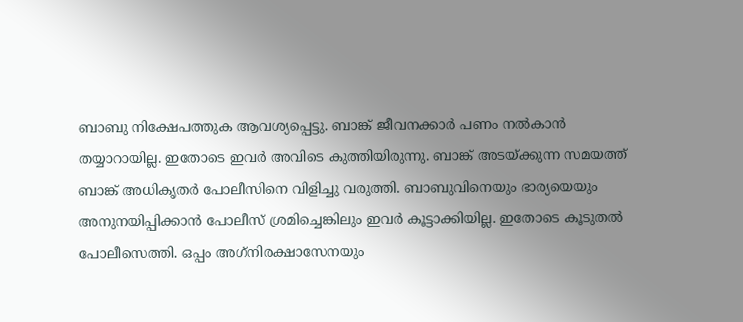ബാബു നിക്ഷേപത്തുക ആവശ്യപ്പെട്ടു. ബാങ്ക് ജീവനക്കാർ പണം നൽകാൻ തയ്യാറായില്ല. ഇതോടെ ഇവർ അവിടെ കുത്തിയിരുന്നു. ബാങ്ക് അടയ്ക്കുന്ന സമയത്ത് ബാങ്ക് അധികൃതർ പോലീസിനെ വിളിച്ചു വരുത്തി. ബാബുവിനെയും ഭാര്യയെയും അനുനയിപ്പിക്കാൻ പോലീസ് ശ്രമിച്ചെങ്കിലും ഇവർ കൂട്ടാക്കിയില്ല. ഇതോടെ കൂടുതൽ പോലീസെത്തി. ഒപ്പം അഗ്‌നിരക്ഷാസേനയും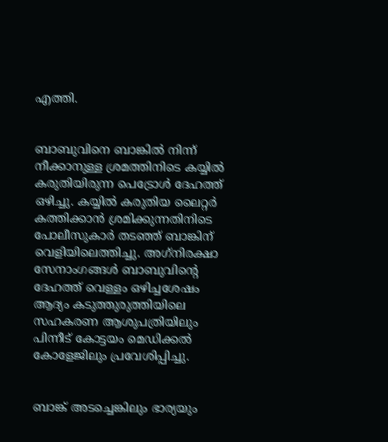എത്തി.


ബാബുവിനെ ബാങ്കിൽ നിന്ന് നീക്കാനുള്ള ശ്രമത്തിനിടെ കയ്യിൽ കരുതിയിരുന്ന പെട്രോൾ ദേഹത്ത് ഒഴിച്ചു. കയ്യിൽ കരുതിയ ലൈറ്റർ കത്തിക്കാൻ ശ്രമിക്കുന്നതിനിടെ പോലീസുകാർ തടഞ്ഞ് ബാങ്കിന് വെളിയിലെത്തിച്ചു. അഗ്‌നിരക്ഷാ സേനാംഗങ്ങൾ ബാബുവിന്റെ ദേഹത്ത് വെള്ളം ഒഴിച്ചശേഷം ആദ്യം കടുത്തുരുത്തിയിലെ സഹകരണ ആശുപത്രിയിലും പിന്നീട് കോട്ടയം മെഡിക്കൽ കോളേജിലും പ്രവേശിപ്പിച്ചു.


ബാങ്ക് അടച്ചെങ്കിലും ഭാര്യയും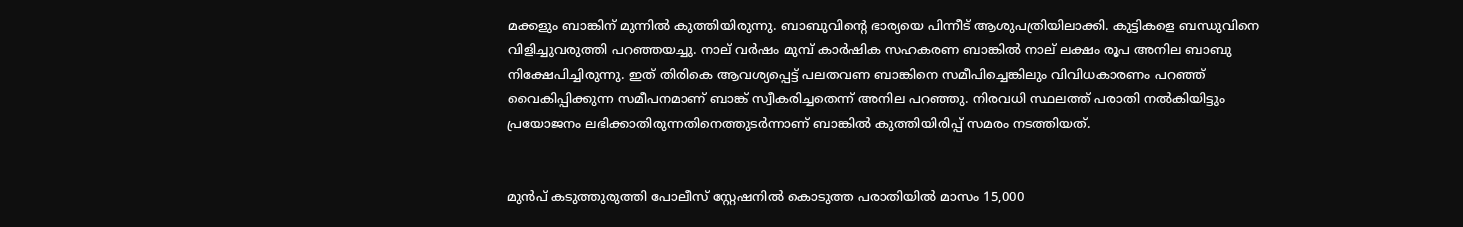മക്കളും ബാങ്കിന് മുന്നിൽ കുത്തിയിരുന്നു. ബാബുവിന്റെ ഭാര്യയെ പിന്നീട് ആശുപത്രിയിലാക്കി. കുട്ടികളെ ബന്ധുവിനെ വിളിച്ചുവരുത്തി പറഞ്ഞയച്ചു. നാല് വർഷം മുമ്പ് കാർഷിക സഹകരണ ബാങ്കിൽ നാല് ലക്ഷം രൂപ അനില ബാബു നിക്ഷേപിച്ചിരുന്നു. ഇത് തിരികെ ആവശ്യപ്പെട്ട് പലതവണ ബാങ്കിനെ സമീപിച്ചെങ്കിലും വിവിധകാരണം പറഞ്ഞ് വൈകിപ്പിക്കുന്ന സമീപനമാണ് ബാങ്ക് സ്വീകരിച്ചതെന്ന് അനില പറഞ്ഞു. നിരവധി സ്ഥലത്ത് പരാതി നൽകിയിട്ടും പ്രയോജനം ലഭിക്കാതിരുന്നതിനെത്തുടർന്നാണ് ബാങ്കിൽ കുത്തിയിരിപ്പ് സമരം നടത്തിയത്.


മുൻപ് കടുത്തുരുത്തി പോലീസ് സ്റ്റേഷനിൽ കൊടുത്ത പരാതിയിൽ മാസം 15,000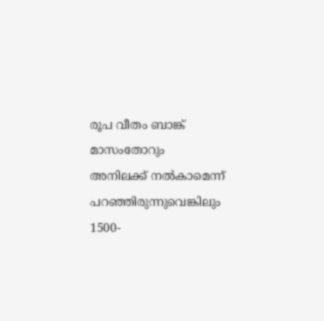രൂപ വീതം ബാങ്ക് മാസംതോറും അനിലക്ക് നൽകാമെന്ന് പറഞ്ഞിരുന്നുവെങ്കിലും 1500-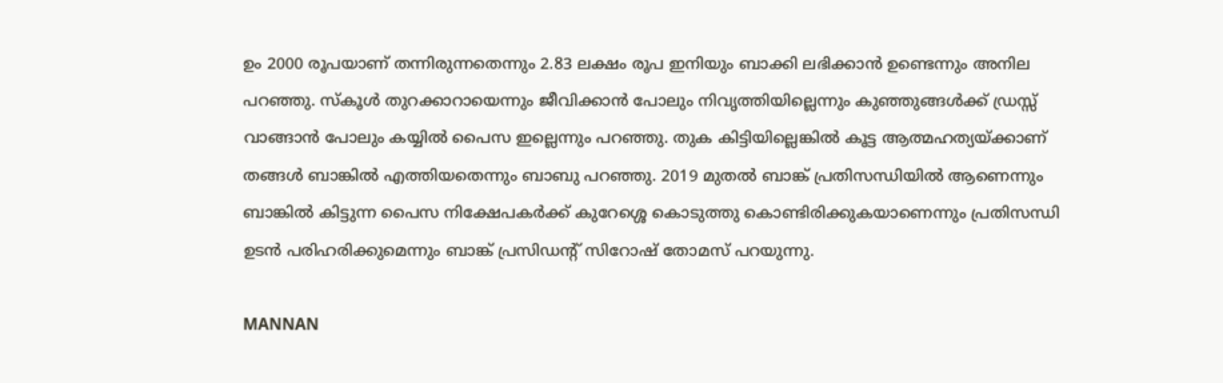ഉം 2000 രൂപയാണ് തന്നിരുന്നതെന്നും 2.83 ലക്ഷം രൂപ ഇനിയും ബാക്കി ലഭിക്കാൻ ഉണ്ടെന്നും അനില പറഞ്ഞു. സ്‌കൂൾ തുറക്കാറായെന്നും ജീവിക്കാൻ പോലും നിവൃത്തിയില്ലെന്നും കുഞ്ഞുങ്ങൾക്ക് ഡ്രസ്സ് വാങ്ങാൻ പോലും കയ്യിൽ പൈസ ഇല്ലെന്നും പറഞ്ഞു. തുക കിട്ടിയില്ലെങ്കിൽ കൂട്ട ആത്മഹത്യയ്ക്കാണ് തങ്ങൾ ബാങ്കിൽ എത്തിയതെന്നും ബാബു പറഞ്ഞു. 2019 മുതൽ ബാങ്ക് പ്രതിസന്ധിയിൽ ആണെന്നും ബാങ്കിൽ കിട്ടുന്ന പൈസ നിക്ഷേപകർക്ക് കുറേശ്ശെ കൊടുത്തു കൊണ്ടിരിക്കുകയാണെന്നും പ്രതിസന്ധി ഉടൻ പരിഹരിക്കുമെന്നും ബാങ്ക് പ്രസിഡന്റ് സിറോഷ് തോമസ് പറയുന്നു.

MANNAN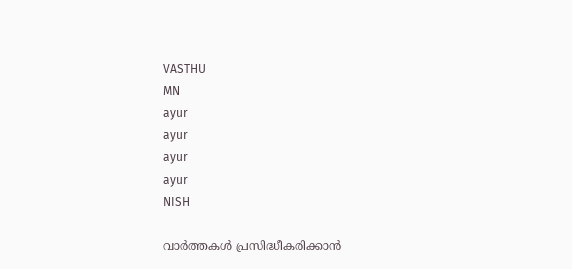VASTHU
MN
ayur
ayur
ayur
ayur
NISH

വാർത്തകൾ പ്രസിദ്ധീകരിക്കാൻ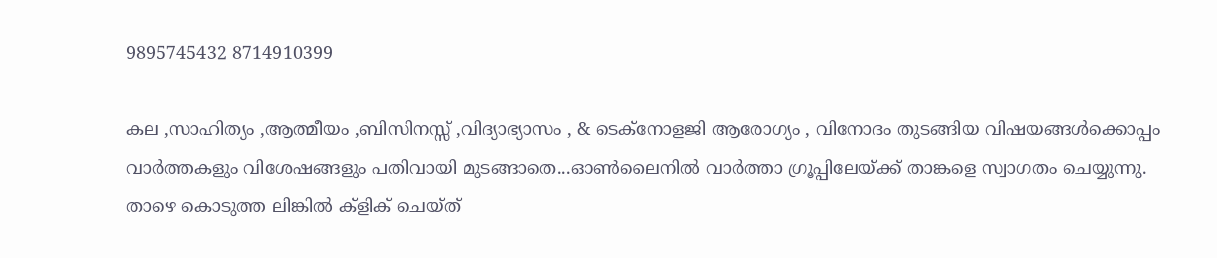9895745432 8714910399

കല ,സാഹിത്യം ,ആത്മീയം ,ബിസിനസ്സ് ,വിദ്യാഭ്യാസം , & ടെക്‌നോളജി ആരോഗ്യം , വിനോദം തുടങ്ങിയ വിഷയങ്ങൾക്കൊപ്പം വാർത്തകളും വിശേഷങ്ങളും പതിവായി മുടങ്ങാതെ...ഓൺലൈനിൽ വാർത്താ ഗ്രൂപ്പിലേയ്ക്ക് താങ്കളെ സ്വാഗതം ചെയ്യുന്നു. താഴെ കൊടുത്ത ലിങ്കിൽ ക്ളിക് ചെയ്‌ത്‌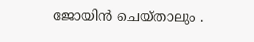ജോയിൻ ചെയ്‌താലും .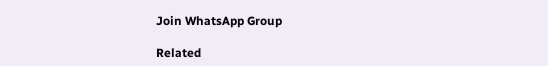Join WhatsApp Group

Related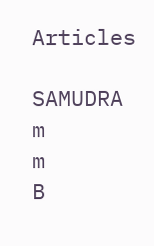Articles

SAMUDRA
m
m
B